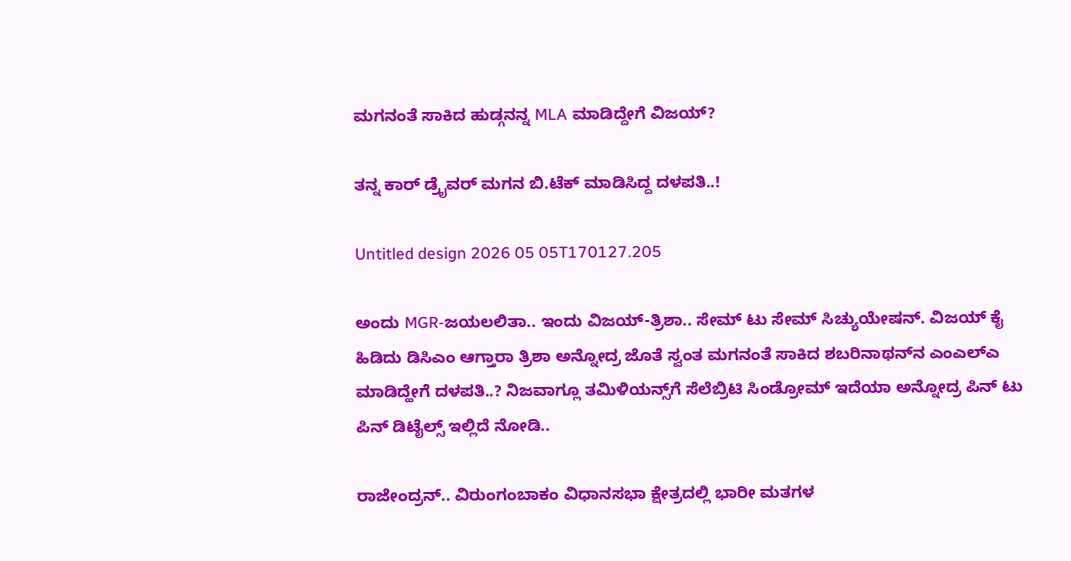ಮಗನಂತೆ ಸಾಕಿದ ಹುಡ್ಗನನ್ನ MLA ಮಾಡಿದ್ದೇಗೆ ವಿಜಯ್?

ತನ್ನ ಕಾರ್ ಡ್ರೈವರ್ ಮಗನ ಬಿ.ಟೆಕ್ ಮಾಡಿಸಿದ್ದ ದಳಪತಿ..!

Untitled design 2026 05 05T170127.205

ಅಂದು MGR-ಜಯಲಲಿತಾ.. ಇಂದು ವಿಜಯ್-ತ್ರಿಶಾ.. ಸೇಮ್ ಟು ಸೇಮ್ ಸಿಚ್ಯುಯೇಷನ್. ವಿಜಯ್ ಕೈ ಹಿಡಿದು ಡಿಸಿಎಂ ಆಗ್ತಾರಾ ತ್ರಿಶಾ ಅನ್ನೋದ್ರ ಜೊತೆ ಸ್ವಂತ ಮಗನಂತೆ ಸಾಕಿದ ಶಬರಿನಾಥನ್‌ನ ಎಂಎಲ್‌ಎ ಮಾಡಿದ್ಹೇಗೆ ದಳಪತಿ..? ನಿಜವಾಗ್ಲೂ ತಮಿಳಿಯನ್ಸ್‌ಗೆ ಸೆಲೆಬ್ರಿಟಿ ಸಿಂಡ್ರೋಮ್ ಇದೆಯಾ ಅನ್ನೋದ್ರ ಪಿನ್ ಟು ಪಿನ್ ಡಿಟೈಲ್ಸ್ ಇಲ್ಲಿದೆ ನೋಡಿ..

ರಾಜೇಂದ್ರನ್.. ವಿರುಂಗಂಬಾಕಂ ವಿಧಾನಸಭಾ ಕ್ಷೇತ್ರದಲ್ಲಿ ಭಾರೀ ಮತಗಳ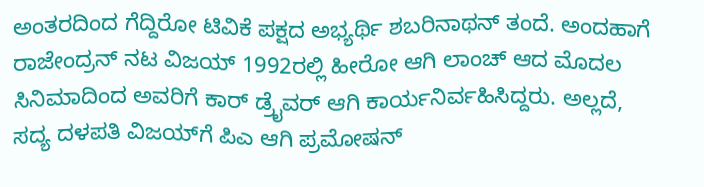ಅಂತರದಿಂದ ಗೆದ್ದಿರೋ ಟಿವಿಕೆ ಪಕ್ಷದ ಅಭ್ಯರ್ಥಿ ಶಬರಿನಾಥನ್ ತಂದೆ. ಅಂದಹಾಗೆ ರಾಜೇಂದ್ರನ್ ನಟ ವಿಜಯ್ 1992ರಲ್ಲಿ ಹೀರೋ ಆಗಿ ಲಾಂಚ್ ಆದ ಮೊದಲ ಸಿನಿಮಾದಿಂದ ಅವರಿಗೆ ಕಾರ್ ಡ್ರೈವರ್ ಆಗಿ ಕಾರ್ಯನಿರ್ವಹಿಸಿದ್ದರು. ಅಲ್ಲದೆ, ಸದ್ಯ ದಳಪತಿ ವಿಜಯ್‌‌ಗೆ ಪಿಎ ಆಗಿ ಪ್ರಮೋಷನ್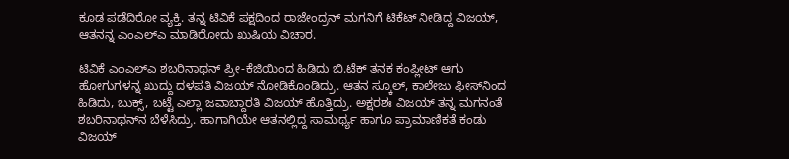ಕೂಡ ಪಡೆದಿರೋ ವ್ಯಕ್ತಿ. ತನ್ನ ಟಿವಿಕೆ ಪಕ್ಷದಿಂದ ರಾಜೇಂದ್ರನ್ ಮಗನಿಗೆ ಟಿಕೆಟ್ ನೀಡಿದ್ದ ವಿಜಯ್, ಆತನನ್ನ ಎಂಎಲ್‌‌ಎ ಮಾಡಿರೋದು ಖುಷಿಯ ವಿಚಾರ.

ಟಿವಿಕೆ ಎಂಎಲ್‌ಎ ಶಬರಿನಾಥನ್ ಪ್ರೀ-ಕೆಜಿಯಿಂದ ಹಿಡಿದು ಬಿ.ಟೆಕ್‌ ತನಕ ಕಂಪ್ಲೀಟ್ ಆಗು ಹೋಗುಗಳನ್ನ ಖುದ್ದು ದಳಪತಿ ವಿಜಯ್ ನೋಡಿಕೊಂಡಿದ್ರು. ಆತನ ಸ್ಕೂಲ್, ಕಾಲೇಜು ಫೀಸ್‌‌ನಿಂದ ಹಿಡಿದು, ಬುಕ್ಸ್, ಬಟ್ಟೆ ಎಲ್ಲಾ ಜವಾಬ್ದಾರತಿ ವಿಜಯ್ ಹೊತ್ತಿದ್ರು. ಅಕ್ಷರಶಃ ವಿಜಯ್ ತನ್ನ ಮಗನಂತೆ ಶಬರಿನಾಥನ್‌ನ ಬೆಳೆಸಿದ್ರು. ಹಾಗಾಗಿಯೇ ಆತನಲ್ಲಿದ್ದ ಸಾಮರ್ಥ್ಯ ಹಾಗೂ ಪ್ರಾಮಾಣಿಕತೆ ಕಂಡು ವಿಜಯ್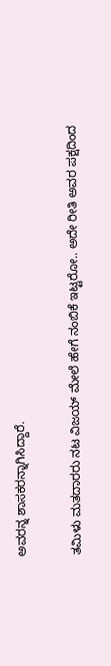ಅವರನ್ನ ಶಾಸಕರನ್ನಾಗಿಸಿದ್ದಾರೆ.

ತಮಿಳು ಮತದಾರರು ನಟ ವಿಜಯ್ ಮೇಲೆ ಹೇಗೆ ನಂಬಿಕೆ ಇಟ್ಟರೋ.. ಅದೇ ರೀತಿ ಅವರ ಪಕ್ಷದಿಂದ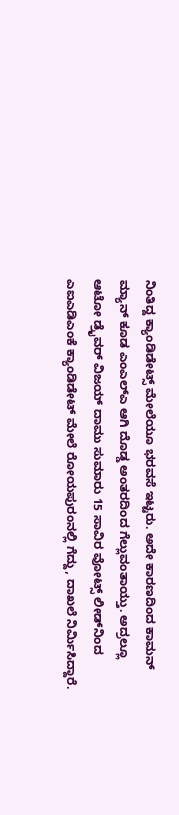ನಿಂತಿದ್ದ ಕ್ಯಾಂಡಿಡೇಟ್ಸ್ ಮೇಲೆಯೂ ಭರವಸೆ ಇಟ್ಟರು. ಅದೇ ಕಾರಣದಿಂದ ಕಾಮನ್ ಮ್ಯಾನ್ ಕೂಡ ಎಂಎಲ್‌ಎ ಆಗಿ ದೊಡ್ಡ ಅಂತರದಿಂದ ಗೆಲ್ಲುವಂತಾಯ್ತು. ಅದ್ರಲ್ಲೂ ಆಟೋ ಡ್ರೈವರ್ ವಿಜಯ್ ದಾಮು ಸುಮಾರು 15 ಸಾವಿರ ವೋಟ್ಸ್‌ ಲೀಡ್‌ನಿಂದ ಎಐಎಡಿಎಂಕೆ ಕ್ಯಾಂಡಿಡೇಟ್ ಮೇಲೆ ರೋಯಪುರಂನಲ್ಲಿ ಗೆದ್ದು, ದಾಖಲೆ ನಿರ್ಮಿಸಿದ್ದಾರೆ.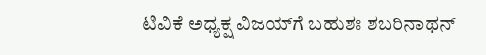ಟಿವಿಕೆ ಅಧ್ಯಕ್ಷ ವಿಜಯ್‌ಗೆ ಬಹುಶಃ ಶಬರಿನಾಥನ್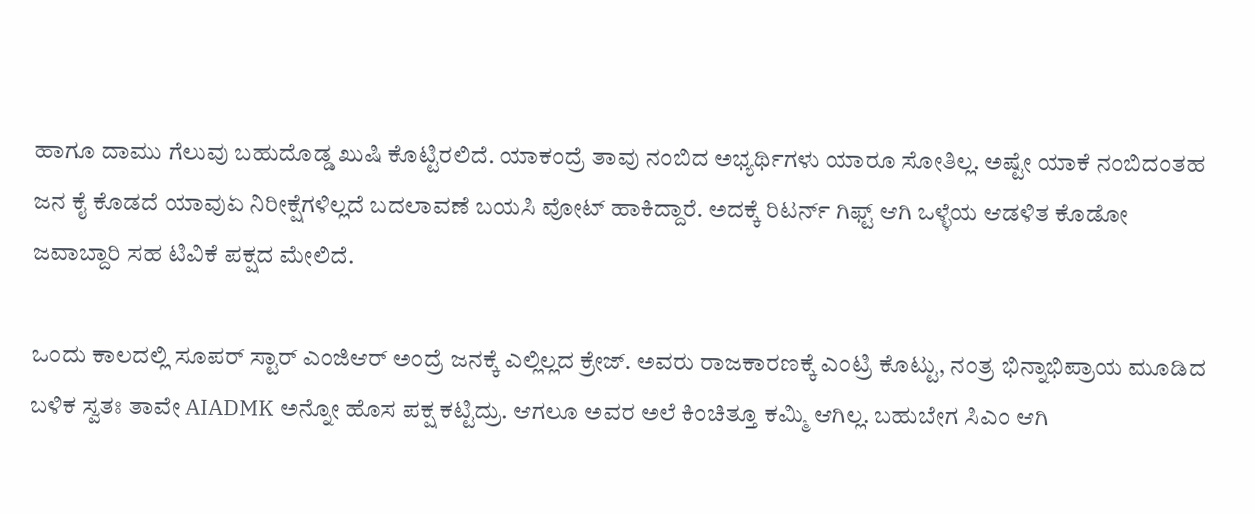ಹಾಗೂ ದಾಮು ಗೆಲುವು ಬಹುದೊಡ್ಡ ಖುಷಿ ಕೊಟ್ಟಿರಲಿದೆ. ಯಾಕಂದ್ರೆ ತಾವು ನಂಬಿದ ಅಭ್ಯರ್ಥಿಗಳು ಯಾರೂ ಸೋತಿಲ್ಲ. ಅಷ್ಟೇ ಯಾಕೆ ನಂಬಿದಂತಹ ಜನ ಕೈ ಕೊಡದೆ ಯಾವುಏ ನಿರೀಕ್ಷೆಗಳಿಲ್ಲದೆ ಬದಲಾವಣೆ ಬಯಸಿ ವೋಟ್ ಹಾಕಿದ್ದಾರೆ. ಅದಕ್ಕೆ ರಿಟರ್ನ್ ಗಿಫ್ಟ್ ಆಗಿ ಒಳ್ಳೆಯ ಆಡಳಿತ ಕೊಡೋ ಜವಾಬ್ದಾರಿ ಸಹ ಟಿವಿಕೆ ಪಕ್ಷದ ಮೇಲಿದೆ.

ಒಂದು ಕಾಲದಲ್ಲಿ ಸೂಪರ್ ಸ್ಟಾರ್ ಎಂಜಿಆರ್ ಅಂದ್ರೆ ಜನಕ್ಕೆ ಎಲ್ಲಿಲ್ಲದ ಕ್ರೇಜ್. ಅವರು ರಾಜಕಾರಣಕ್ಕೆ ಎಂಟ್ರಿ ಕೊಟ್ಟು, ನಂತ್ರ ಭಿನ್ನಾಭಿಪ್ರಾಯ ಮೂಡಿದ ಬಳಿಕ ಸ್ವತಃ ತಾವೇ AIADMK ಅನ್ನೋ ಹೊಸ ಪಕ್ಷ ಕಟ್ಟಿದ್ರು. ಆಗಲೂ ಅವರ ಅಲೆ ಕಿಂಚಿತ್ತೂ ಕಮ್ಮಿ ಆಗಿಲ್ಲ. ಬಹುಬೇಗ ಸಿಎಂ ಆಗಿ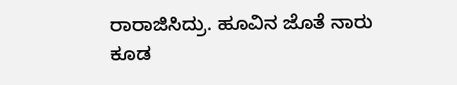ರಾರಾಜಿಸಿದ್ರು. ಹೂವಿನ ಜೊತೆ ನಾರು ಕೂಡ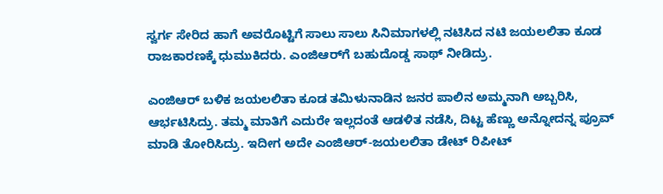ಸ್ವರ್ಗ ಸೇರಿದ ಹಾಗೆ ಅವರೊಟ್ಟಿಗೆ ಸಾಲು ಸಾಲು ಸಿನಿಮಾಗಳಲ್ಲಿ ನಟಿಸಿದ ನಟಿ ಜಯಲಲಿತಾ ಕೂಡ ರಾಜಕಾರಣಕ್ಕೆ ಧುಮುಕಿದರು. ಎಂಜಿಆರ್‌ಗೆ ಬಹುದೊಡ್ಡ ಸಾಥ್ ನೀಡಿದ್ರು.

ಎಂಜಿಆರ್ ಬಳಿಕ ಜಯಲಲಿತಾ ಕೂಡ ತಮಿಳುನಾಡಿನ ಜನರ ಪಾಲಿನ ಅಮ್ಮನಾಗಿ ಅಬ್ಬರಿಸಿ, ಆರ್ಭಟಿಸಿದ್ರು. ತಮ್ಮ ಮಾತಿಗೆ ಎದುರೇ ಇಲ್ಲದಂತೆ ಆಡಳಿತ ನಡೆಸಿ, ದಿಟ್ಟ ಹೆಣ್ಣು ಅನ್ನೋದನ್ನ ಪ್ರೂವ್ ಮಾಡಿ ತೋರಿಸಿದ್ರು. ಇದೀಗ ಅದೇ ಎಂಜಿಆರ್-ಜಯಲಲಿತಾ ಡೇಟ್ ರಿಪೀಟ್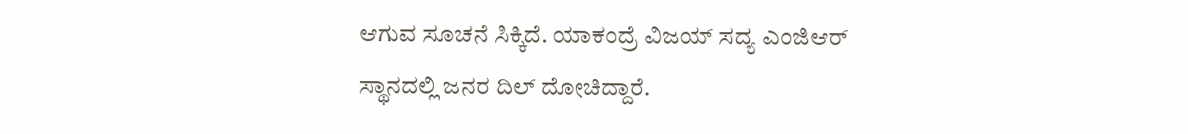ಆಗುವ ಸೂಚನೆ ಸಿಕ್ಕಿದೆ. ಯಾಕಂದ್ರೆ ವಿಜಯ್ ಸದ್ಯ ಎಂಜಿಆರ್ ಸ್ಥಾನದಲ್ಲಿ ಜನರ ದಿಲ್ ದೋಚಿದ್ದಾರೆ.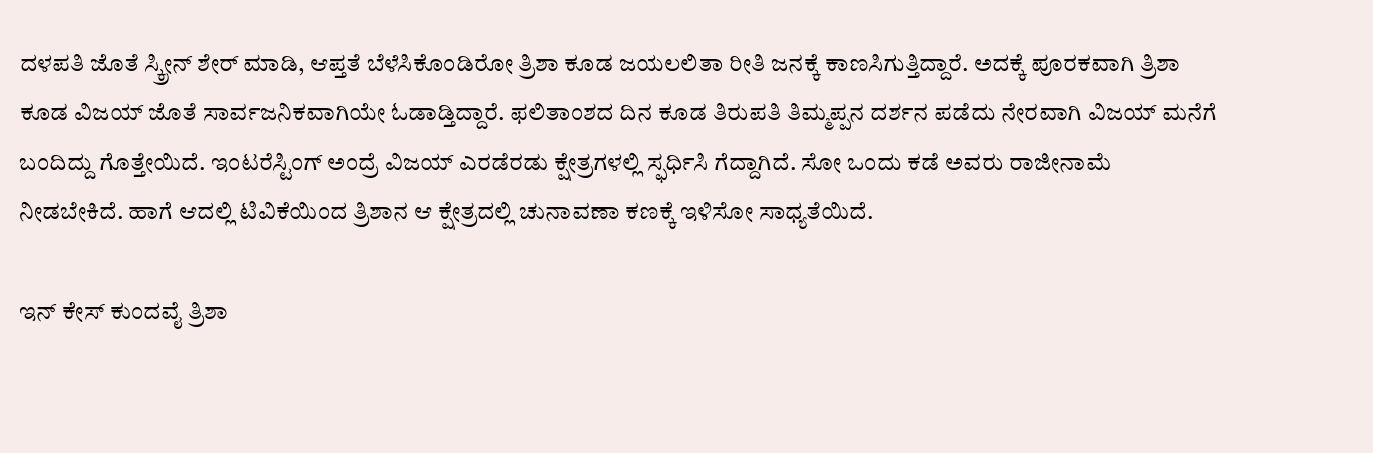ದಳಪತಿ ಜೊತೆ ಸ್ಕ್ರೀನ್ ಶೇರ್ ಮಾಡಿ, ಆಪ್ತತೆ ಬೆಳೆಸಿಕೊಂಡಿರೋ ತ್ರಿಶಾ ಕೂಡ ಜಯಲಲಿತಾ ರೀತಿ ಜನಕ್ಕೆ ಕಾಣಸಿಗುತ್ತಿದ್ದಾರೆ. ಅದಕ್ಕೆ ಪೂರಕವಾಗಿ ತ್ರಿಶಾ ಕೂಡ ವಿಜಯ್ ಜೊತೆ ಸಾರ್ವಜನಿಕವಾಗಿಯೇ ಓಡಾಡ್ತಿದ್ದಾರೆ. ಫಲಿತಾಂಶದ ದಿನ ಕೂಡ ತಿರುಪತಿ ತಿಮ್ಮಪ್ಪನ ದರ್ಶನ ಪಡೆದು ನೇರವಾಗಿ ವಿಜಯ್ ಮನೆಗೆ ಬಂದಿದ್ದು ಗೊತ್ತೇಯಿದೆ. ಇಂಟರೆಸ್ಟಿಂಗ್ ಅಂದ್ರೆ ವಿಜಯ್ ಎರಡೆರಡು ಕ್ಷೇತ್ರಗಳಲ್ಲಿ ಸ್ಫರ್ಧಿಸಿ ಗೆದ್ದಾಗಿದೆ. ಸೋ ಒಂದು ಕಡೆ ಅವರು ರಾಜೀನಾಮೆ ನೀಡಬೇಕಿದೆ. ಹಾಗೆ ಆದಲ್ಲಿ ಟಿವಿಕೆಯಿಂದ ತ್ರಿಶಾನ ಆ ಕ್ಷೇತ್ರದಲ್ಲಿ ಚುನಾವಣಾ ಕಣಕ್ಕೆ ಇಳಿಸೋ ಸಾಧ್ಯತೆಯಿದೆ.

ಇನ್ ಕೇಸ್ ಕುಂದವೈ ತ್ರಿಶಾ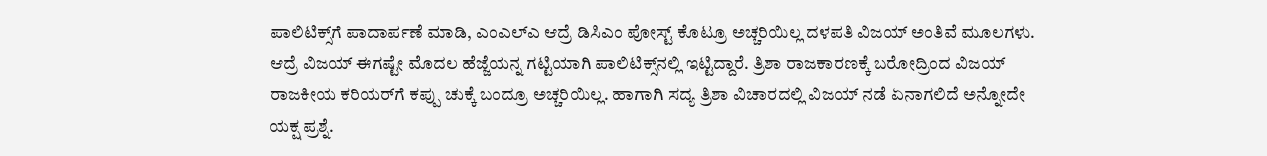ಪಾಲಿಟಿಕ್ಸ್‌ಗೆ ಪಾದಾರ್ಪಣೆ ಮಾಡಿ, ಎಂಎಲ್‌ಎ ಆದ್ರೆ ಡಿಸಿಎಂ ಪೋಸ್ಟ್ ಕೊಟ್ರೂ ಅಚ್ಚರಿಯಿಲ್ಲ ದಳಪತಿ ವಿಜಯ್ ಅಂತಿವೆ ಮೂಲಗಳು. ಆದ್ರೆ ವಿಜಯ್ ಈಗಷ್ಟೇ ಮೊದಲ ಹೆಜ್ಜೆಯನ್ನ ಗಟ್ಟಿಯಾಗಿ ಪಾಲಿಟಿಕ್ಸ್‌‌ನಲ್ಲಿ ಇಟ್ಟಿದ್ದಾರೆ. ತ್ರಿಶಾ ರಾಜಕಾರಣಕ್ಕೆ ಬರೋದ್ರಿಂದ ವಿಜಯ್ ರಾಜಕೀಯ ಕರಿಯರ್‌ಗೆ ಕಪ್ಪು ಚುಕ್ಕೆ ಬಂದ್ರೂ ಅಚ್ಚರಿಯಿಲ್ಲ. ಹಾಗಾಗಿ ಸದ್ಯ ತ್ರಿಶಾ ವಿಚಾರದಲ್ಲಿ ವಿಜಯ್ ನಡೆ ಏನಾಗಲಿದೆ ಅನ್ನೋದೇ ಯಕ್ಷ ಪ್ರಶ್ನೆ.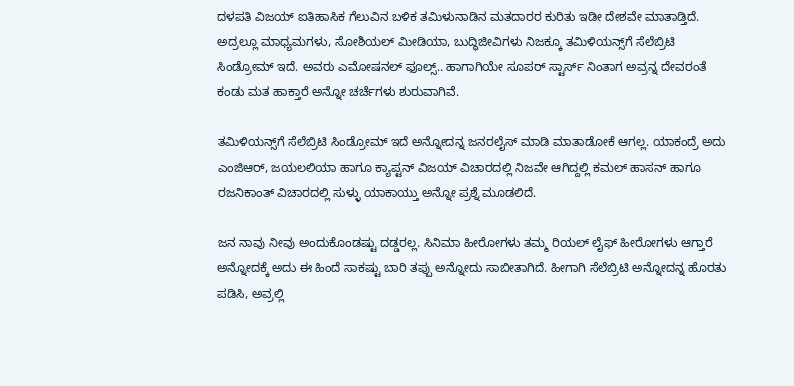ದಳಪತಿ ವಿಜಯ್ ಐತಿಹಾಸಿಕ ಗೆಲುವಿನ ಬಳಿಕ ತಮಿಳುನಾಡಿನ ಮತದಾರರ ಕುರಿತು ಇಡೀ ದೇಶವೇ ಮಾತಾಡ್ತಿದೆ. ಅದ್ರಲ್ಲೂ ಮಾಧ್ಯಮಗಳು, ಸೋಶಿಯಲ್ ಮೀಡಿಯಾ, ಬುದ್ಧಿಜೀವಿಗಳು ನಿಜಕ್ಕೂ ತಮಿಳಿಯನ್ಸ್‌ಗೆ ಸೆಲೆಬ್ರಿಟಿ ಸಿಂಡ್ರೋಮ್ ಇದೆ. ಅವರು ಎಮೋಷನಲ್ ಫೂಲ್ಸ್.. ಹಾಗಾಗಿಯೇ ಸೂಪರ್ ಸ್ಟಾರ್ಸ್ ನಿಂತಾಗ ಅವ್ರನ್ನ ದೇವರಂತೆ ಕಂಡು ಮತ ಹಾಕ್ತಾರೆ ಅನ್ನೋ ಚರ್ಚೆಗಳು ಶುರುವಾಗಿವೆ.

ತಮಿಳಿಯನ್ಸ್‌ಗೆ ಸೆಲೆಬ್ರಿಟಿ ಸಿಂಡ್ರೋಮ್ ಇದೆ ಅನ್ನೋದನ್ನ ಜನರಲೈಸ್ ಮಾಡಿ ಮಾತಾಡೋಕೆ ಆಗಲ್ಲ. ಯಾಕಂದ್ರೆ ಅದು ಎಂಜಿಆರ್, ಜಯಲಲಿಯಾ ಹಾಗೂ ಕ್ಯಾಪ್ಟನ್ ವಿಜಯ್ ವಿಚಾರದಲ್ಲಿ ನಿಜವೇ ಆಗಿದ್ದಲ್ಲಿ ಕಮಲ್ ಹಾಸನ್ ಹಾಗೂ ರಜನಿಕಾಂತ್ ವಿಚಾರದಲ್ಲಿ ಸುಳ್ಳು ಯಾಕಾಯ್ತು ಅನ್ನೋ ಪ್ರಶ್ನೆ ಮೂಡಲಿದೆ.

ಜನ ನಾವು ನೀವು ಅಂದುಕೊಂಡಷ್ಟು ದಡ್ಡರಲ್ಲ. ಸಿನಿಮಾ ಹೀರೋಗಳು ತಮ್ಮ ರಿಯಲ್ ಲೈಫ್ ಹೀರೋಗಳು ಆಗ್ತಾರೆ ಅನ್ನೋದಕ್ಕೆ ಅದು ಈ ಹಿಂದೆ ಸಾಕಷ್ಟು ಬಾರಿ ತಪ್ಪು ಅನ್ನೋದು ಸಾಬೀತಾಗಿದೆ. ಹೀಗಾಗಿ ಸೆಲೆಬ್ರಿಟಿ ಅನ್ನೋದನ್ನ ಹೊರತು ಪಡಿಸಿ, ಅವ್ರಲ್ಲಿ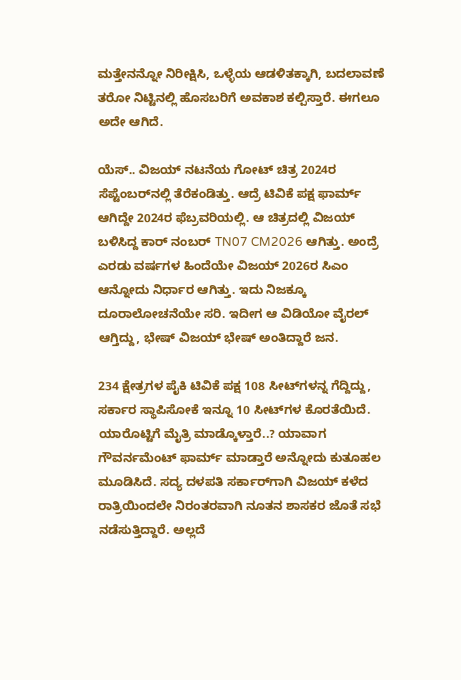ಮತ್ತೇನನ್ನೋ ನಿರೀಕ್ಷಿಸಿ, ಒಳ್ಳೆಯ ಆಡಳಿತಕ್ಕಾಗಿ, ಬದಲಾವಣೆ ತರೋ ನಿಟ್ಟಿನಲ್ಲಿ ಹೊಸಬರಿಗೆ ಅವಕಾಶ ಕಲ್ಪಿಸ್ತಾರೆ. ಈಗಲೂ ಅದೇ ಆಗಿದೆ.

ಯೆಸ್.. ವಿಜಯ್ ನಟನೆಯ ಗೋಟ್ ಚಿತ್ರ 2024ರ ಸೆಪ್ಟೆಂಬರ್‌‌ನಲ್ಲಿ ತೆರೆಕಂಡಿತ್ತು. ಆದ್ರೆ ಟಿವಿಕೆ ಪಕ್ಷ ಫಾರ್ಮ್ ಆಗಿದ್ದೇ 2024ರ ಫೆಬ್ರವರಿಯಲ್ಲಿ. ಆ ಚಿತ್ರದಲ್ಲಿ ವಿಜಯ್ ಬಳಿಸಿದ್ದ ಕಾರ್‌ ನಂಬರ್ TN07 CM2026 ಆಗಿತ್ತು. ಅಂದ್ರೆ ಎರಡು ವರ್ಷಗಳ ಹಿಂದೆಯೇ ವಿಜಯ್ 2026ರ ಸಿಎಂ ಆನ್ನೋದು ನಿರ್ಧಾರ ಆಗಿತ್ತು. ಇದು ನಿಜಕ್ಕೂ ದೂರಾಲೋಚನೆಯೇ ಸರಿ. ಇದೀಗ ಆ ವಿಡಿಯೋ ವೈರಲ್ ಆಗ್ತಿದ್ದು, ಭೇಷ್ ವಿಜಯ್ ಭೇಷ್ ಅಂತಿದ್ದಾರೆ ಜನ.

234 ಕ್ಷೇತ್ರಗಳ ಪೈಕಿ ಟಿವಿಕೆ ಪಕ್ಷ 108 ಸೀಟ್‌ಗಳನ್ನ ಗೆದ್ದಿದ್ದು, ಸರ್ಕಾರ ಸ್ಥಾಪಿಸೋಕೆ ಇನ್ನೂ 10 ಸೀಟ್‌‌ಗಳ ಕೊರತೆಯಿದೆ. ಯಾರೊಟ್ಟಿಗೆ ಮೈತ್ರಿ ಮಾಡ್ಕೊಳ್ತಾರೆ..? ಯಾವಾಗ ಗೌವರ್ನಮೆಂಟ್ ಫಾರ್ಮ್ ಮಾಡ್ತಾರೆ ಅನ್ನೋದು ಕುತೂಹಲ ಮೂಡಿಸಿದೆ. ಸದ್ಯ ದಳಪತಿ ಸರ್ಕಾರ್‌‌ಗಾಗಿ ವಿಜಯ್ ಕಳೆದ ರಾತ್ರಿಯಿಂದಲೇ ನಿರಂತರವಾಗಿ ನೂತನ ಶಾಸಕರ ಜೊತೆ ಸಭೆ ನಡೆಸುತ್ತಿದ್ದಾರೆ. ಅಲ್ಲದೆ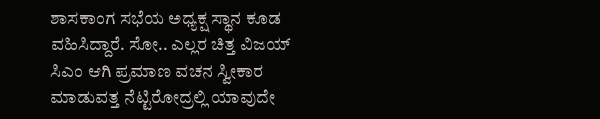ಶಾಸಕಾಂಗ ಸಭೆಯ ಅಧ್ಯಕ್ಷ ಸ್ಥಾನ ಕೂಡ ವಹಿಸಿದ್ದಾರೆ. ಸೋ.. ಎಲ್ಲರ ಚಿತ್ತ ವಿಜಯ್ ಸಿಎಂ ಆಗಿ ಪ್ರಮಾಣ ವಚನ ಸ್ವೀಕಾರ ಮಾಡುವತ್ತ ನೆಟ್ಟಿರೋದ್ರಲ್ಲಿ ಯಾವುದೇ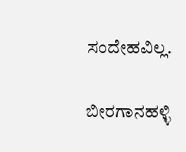ಸಂದೇಹವಿಲ್ಲ.

ಬೀರಗಾನಹಳ್ಳಿ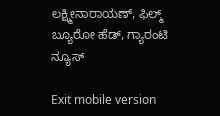ಲಕ್ಷ್ಮೀನಾರಾಯಣ್, ಫಿಲ್ಮ್ ಬ್ಯೂರೋ ಹೆಡ್, ಗ್ಯಾರಂಟಿ ನ್ಯೂಸ್

Exit mobile version